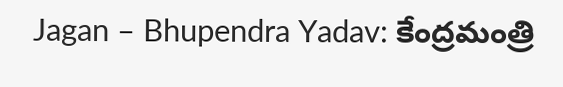Jagan – Bhupendra Yadav: కేంద్రమంత్రి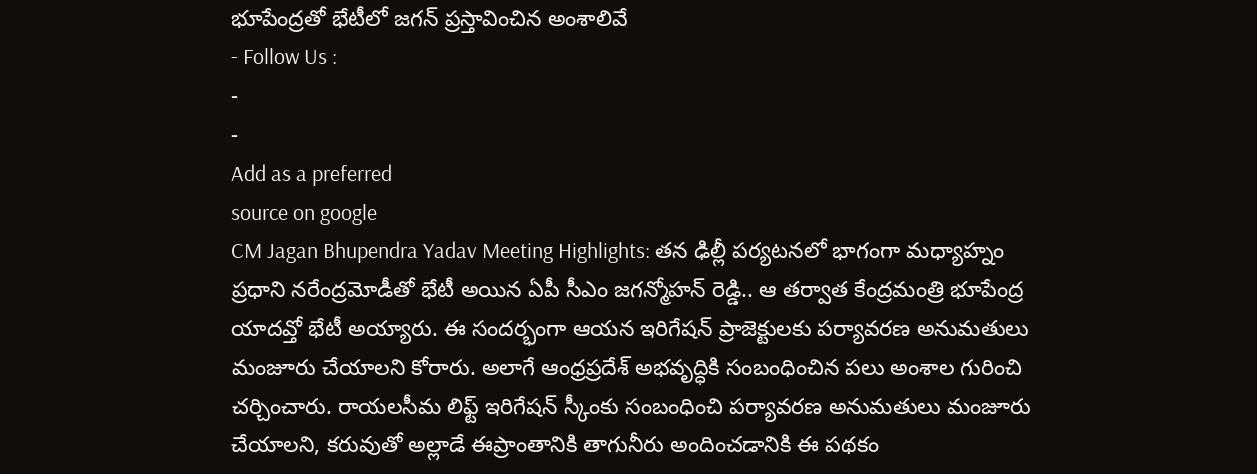భూపేంద్రతో భేటీలో జగన్ ప్రస్తావించిన అంశాలివే
- Follow Us :
-
-
Add as a preferred
source on google
CM Jagan Bhupendra Yadav Meeting Highlights: తన ఢిల్లీ పర్యటనలో భాగంగా మధ్యాహ్నం ప్రధాని నరేంద్రమోడీతో భేటీ అయిన ఏపీ సీఎం జగన్మోహన్ రెడ్డి.. ఆ తర్వాత కేంద్రమంత్రి భూపేంద్ర యాదవ్తో భేటీ అయ్యారు. ఈ సందర్భంగా ఆయన ఇరిగేషన్ ప్రాజెక్టులకు పర్యావరణ అనుమతులు మంజూరు చేయాలని కోరారు. అలాగే ఆంధ్రప్రదేశ్ అభవృద్ధికి సంబంధించిన పలు అంశాల గురించి చర్చించారు. రాయలసీమ లిఫ్ట్ ఇరిగేషన్ స్కీంకు సంబంధించి పర్యావరణ అనుమతులు మంజూరు చేయాలని, కరువుతో అల్లాడే ఈప్రాంతానికి తాగునీరు అందించడానికి ఈ పథకం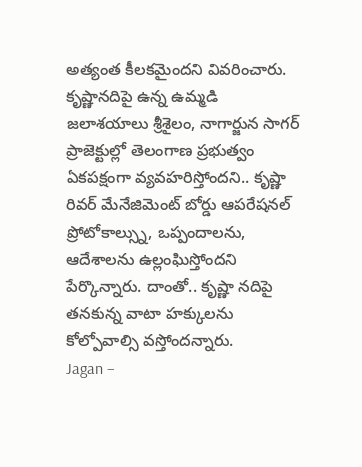అత్యంత కీలకమైందని వివరించారు. కృష్ణానదిపై ఉన్న ఉమ్మడి జలాశయాలు శ్రీశైలం, నాగార్జున సాగర్ ప్రాజెక్టుల్లో తెలంగాణ ప్రభుత్వం ఏకపక్షంగా వ్యవహరిస్తోందని.. కృష్ణా రివర్ మేనేజిమెంట్ బోర్డు ఆపరేషనల్ ప్రోటోకాల్స్ను, ఒప్పందాలను, ఆదేశాలను ఉల్లంఘిస్తోందని పేర్కొన్నారు. దాంతో.. కృష్ణా నదిపై తనకున్న వాటా హక్కులను కోల్పోవాల్సి వస్తోందన్నారు.
Jagan –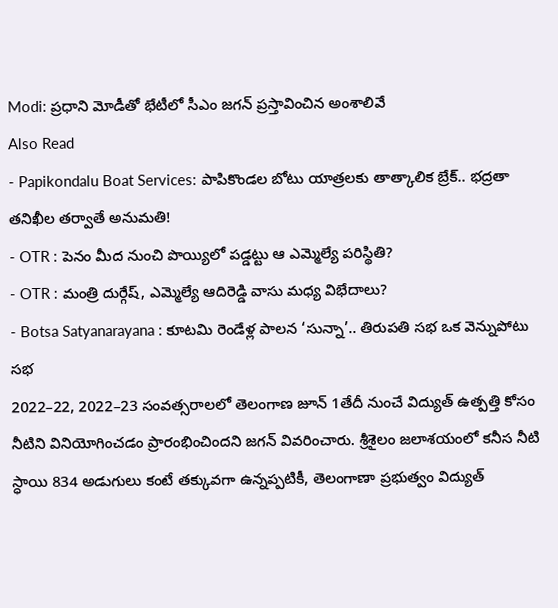Modi: ప్రధాని మోడీతో భేటీలో సీఎం జగన్ ప్రస్తావించిన అంశాలివే
Also Read
- Papikondalu Boat Services: పాపికొండల బోటు యాత్రలకు తాత్కాలిక బ్రేక్.. భద్రతా తనిఖీల తర్వాతే అనుమతి!
- OTR : పెనం మీద నుంచి పొయ్యిలో పడ్డట్టు ఆ ఎమ్మెల్యే పరిస్థితి?
- OTR : మంత్రి దుర్గేష్, ఎమ్మెల్యే ఆదిరెడ్డి వాసు మధ్య విభేదాలు?
- Botsa Satyanarayana : కూటమి రెండేళ్ల పాలన ‘సున్నా’.. తిరుపతి సభ ఒక వెన్నుపోటు సభ
2022–22, 2022–23 సంవత్సరాలలో తెలంగాణ జూన్ 1తేదీ నుంచే విద్యుత్ ఉత్పత్తి కోసం నీటిని వినియోగించడం ప్రారంభించిందని జగన్ వివరించారు. శ్రీశైలం జలాశయంలో కనీస నీటి స్ధాయి 834 అడుగులు కంటే తక్కువగా ఉన్నప్పటికీ, తెలంగాణా ప్రభుత్వం విద్యుత్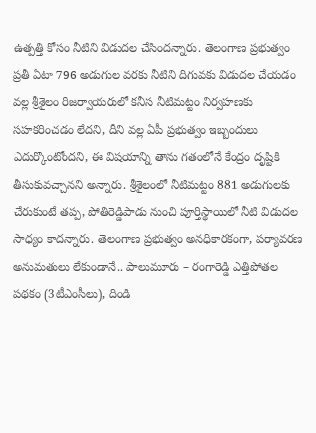ఉత్పత్తి కోసం నీటిని విడుదల చేసిందన్నారు. తెలంగాణ ప్రభుత్వం ప్రతీ ఏటా 796 అడుగుల వరకు నీటిని దిగువకు విడుదల చేయడం వల్ల శ్రీశైలం రిజర్వాయరులో కనీస నీటిమట్టం నిర్వహణకు సహకరించడం లేదని, దీని వల్ల ఏపీ ప్రభుత్వం ఇబ్బందులు ఎదుర్కొంటోందని, ఈ విషయాన్ని తాను గతంలోనే కేంద్రం దృష్టికి తీసుకువచ్చానని అన్నారు. శ్రీశైలంలో నీటిమట్టం 881 అడుగులకు చేరుకుంటే తప్ప, పోతిరెడ్డిపాడు నుంచి పూర్తిస్థాయిలో నీటి విడుదల సాధ్యం కాదన్నారు. తెలంగాణ ప్రభుత్వం అనధికారకంగా, పర్యావరణ అనుమతులు లేకుండానే.. పాలుమూరు – రంగారెడ్డి ఎత్తిపోతల పథకం (3టీఎంసీలు), దిండి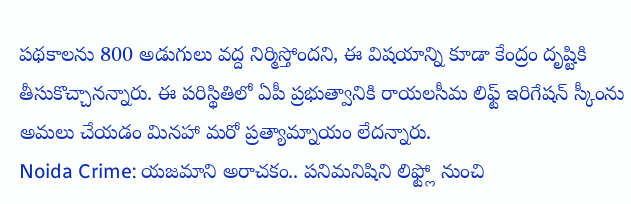పథకాలను 800 అడుగులు వద్ద నిర్మిస్తోందని, ఈ విషయాన్ని కూడా కేంద్రం దృష్టికి తీసుకొచ్చానన్నారు. ఈ పరిస్థితిలో ఏపీ ప్రభుత్వానికి రాయలసీమ లిఫ్ట్ ఇరిగేషన్ స్కీంను అమలు చేయడం మినహా మరో ప్రత్యామ్నాయం లేదన్నారు.
Noida Crime: యజమాని అరాచకం.. పనిమనిషిని లిఫ్ట్లో నుంచి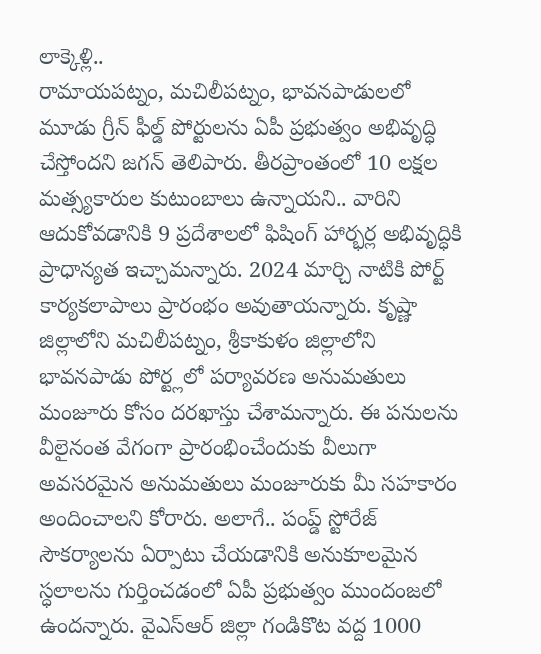లాక్కెళ్లి..
రామాయపట్నం, మచిలీపట్నం, భావనపాడులలో మూడు గ్రీన్ ఫీల్డ్ పోర్టులను ఏపీ ప్రభుత్వం అభివృద్ధి చేస్తోందని జగన్ తెలిపారు. తీరప్రాంతంలో 10 లక్షల మత్స్యకారుల కుటుంబాలు ఉన్నాయని.. వారిని ఆదుకోవడానికి 9 ప్రదేశాలలో ఫిషింగ్ హార్భర్ల అభివృద్ధికి ప్రాధాన్యత ఇచ్చామన్నారు. 2024 మార్చి నాటికి పోర్ట్ కార్యకలాపాలు ప్రారంభం అవుతాయన్నారు. కృష్ణా జిల్లాలోని మచిలీపట్నం, శ్రీకాకుళం జిల్లాలోని భావనపాడు పోర్ట్లలో పర్యావరణ అనుమతులు మంజూరు కోసం దరఖాస్తు చేశామన్నారు. ఈ పనులను వీలైనంత వేగంగా ప్రారంభించేందుకు వీలుగా అవసరమైన అనుమతులు మంజూరుకు మీ సహకారం అందించాలని కోరారు. అలాగే.. పంప్డ్ స్టోరేజ్ సౌకర్యాలను ఏర్పాటు చేయడానికి అనుకూలమైన స్ధలాలను గుర్తించడంలో ఏపీ ప్రభుత్వం ముందంజలో ఉందన్నారు. వైఎస్ఆర్ జిల్లా గండికొట వద్ద 1000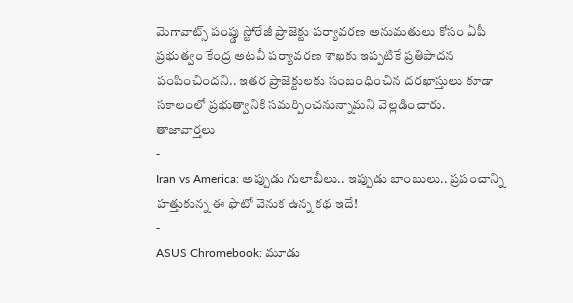మెగావాట్స్ పంప్డు స్టోరేజీ ప్రాజెక్టు పర్యావరణ అనుమతులు కోసం ఏపీ ప్రభుత్వం కేంద్ర అటవీ పర్యావరణ శాఖకు ఇప్పటికే ప్రతిపాదన పంపించిందని.. ఇతర ప్రాజెక్టులకు సంబంధించిన దరఖాస్తులు కూడా సకాలంలో ప్రభుత్వానికి సమర్పించనున్నామని వెల్లడించారు.
తాజావార్తలు
-
Iran vs America: అప్పుడు గులాబీలు.. ఇప్పుడు బాంబులు.. ప్రపంచాన్ని హత్తుకున్న ఈ ఫొటో వెనుక ఉన్న కథ ఇదే!
-
ASUS Chromebook: మూడు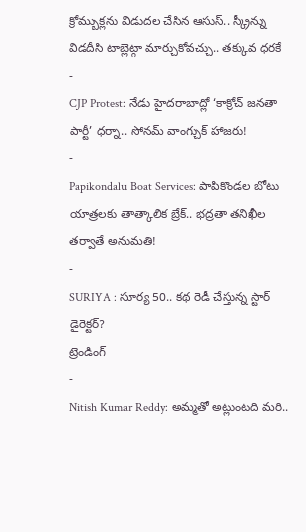క్రోమ్బుక్లను విడుదల చేసిన ఆసుస్.. స్క్రీన్ను విడదీసి టాబ్లెట్గా మార్చుకోవచ్చు.. తక్కువ ధరకే
-
CJP Protest: నేడు హైదరాబాద్లో ‘కాక్రోచ్ జనతా పార్టీ’ ధర్నా.. సోనమ్ వాంగ్చుక్ హాజరు!
-
Papikondalu Boat Services: పాపికొండల బోటు యాత్రలకు తాత్కాలిక బ్రేక్.. భద్రతా తనిఖీల తర్వాతే అనుమతి!
-
SURIYA : సూర్య 50.. కథ రెడీ చేస్తున్న స్టార్ డైరెక్టర్?
ట్రెండింగ్
-
Nitish Kumar Reddy: అమ్మతో అట్లుంటది మరి..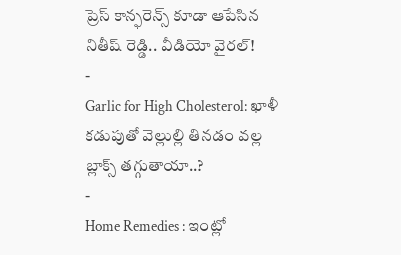ప్రెస్ కాన్ఫరెన్స్ కూడా ఆపేసిన నితీష్ రెడ్డి.. వీడియో వైరల్!
-
Garlic for High Cholesterol: ఖాళీ కడుపుతో వెల్లుల్లి తినడం వల్ల బ్లాక్స్ తగ్గుతాయా..?
-
Home Remedies : ఇంట్లో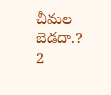చీమల బెడదా.? 2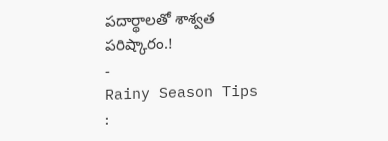పదార్థాలతో శాశ్వత పరిష్కారం.!
-
Rainy Season Tips :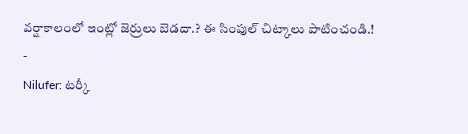వర్షాకాలంలో ఇంట్లో జెర్రులు బెడదా.? ఈ సింపుల్ చిట్కాలు పాటించండి.!
-
Nilufer: టర్కీ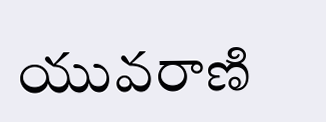యువరాణి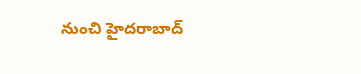నుంచి హైదరాబాద్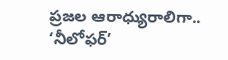ప్రజల ఆరాధ్యురాలిగా.. ‘నీలోఫర్’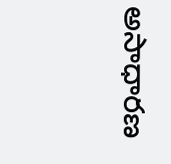అసాధారణ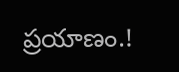ప్రయాణం.!